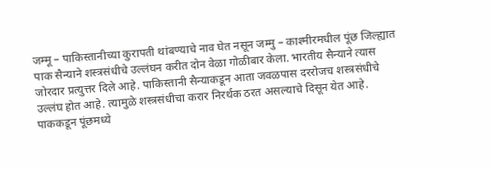जम्मू – पाकिस्तानीच्या कुरापती थांबण्याचे नाव घेत नसून जम्मु – काश्मीरमधील पूंछ जिल्ह्यात पाक सैन्याने शस्त्रसंधीचे उल्लंघन करीत दोन वेळा गोळीबार केला. भारतीय सैन्याने त्यास जोरदार प्रत्युत्तर दिले आहे. पाकिस्तानी सैन्याकडून आता जवळपास दररोजच शस्त्रसंधीचे उल्लंघ होत आहे. त्यामुळे शस्त्रसंधीचा करार निरर्थक ठरत असल्याचे दिसून येत आहे.
पाककडून पूंछमध्ये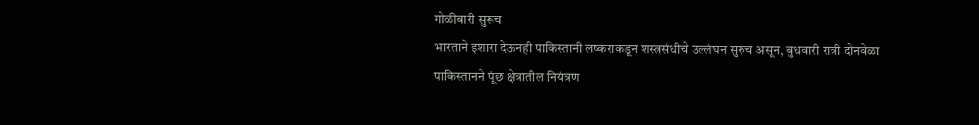गोळीबारी सुरूच
भारताने इशारा देऊनही पाकिस्तानी लष्कराकडून शस्त्रसंधीचे उल्लंघन सुरुच असून, बुधवारी रात्री दोनवेळा पाकिस्तानने पूंछ क्षेत्रातील नियंत्रण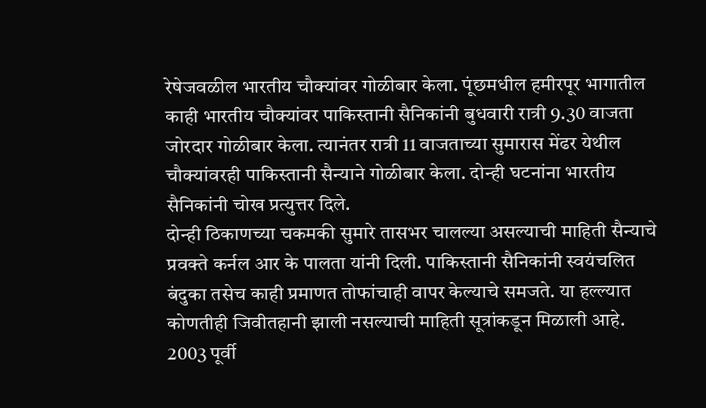रेषेजवळील भारतीय चौक्यांवर गोळीबार केला. पूंछमधील हमीरपूर भागातील काही भारतीय चौक्यांवर पाकिस्तानी सैनिकांनी बुधवारी रात्री 9.30 वाजता जोरदार गोळीबार केला. त्यानंतर रात्री 11 वाजताच्या सुमारास मेंढर येथील चौक्यांवरही पाकिस्तानी सैन्याने गोळीबार केला. दोन्ही घटनांना भारतीय सैनिकांनी चोख प्रत्युत्तर दिले.
दोन्ही ठिकाणच्या चकमकी सुमारे तासभर चालल्या असल्याची माहिती सैन्याचे प्रवक्ते कर्नल आर के पालता यांनी दिली. पाकिस्तानी सैनिकांनी स्वयंचलित बंदुका तसेच काही प्रमाणत तोफांचाही वापर केल्याचे समजते. या हल्ल्यात कोणतीही जिवीतहानी झाली नसल्याची माहिती सूत्रांकडून मिळाली आहे.
2003 पूर्वी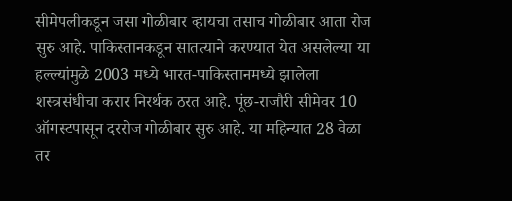सीमेपलीकडून जसा गोळीबार व्हायचा तसाच गोळीबार आता रोज सुरु आहे. पाकिस्तानकडून सातत्याने करण्यात येत असलेल्या या हल्ल्यांमुळे 2003 मध्ये भारत-पाकिस्तानमध्ये झालेला शस्त्रसंधीचा करार निरर्थक ठरत आहे. पूंछ-राजौरी सीमेवर 10 ऑगस्टपासून दररोज गोळीबार सुरु आहे. या महिन्यात 28 वेळा तर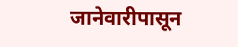जानेवारीपासून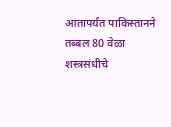आतापर्यंत पाकिस्तानने तब्बल 80 वेळा शस्त्रसंधीचे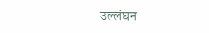उल्लंघन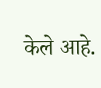केले आहे.